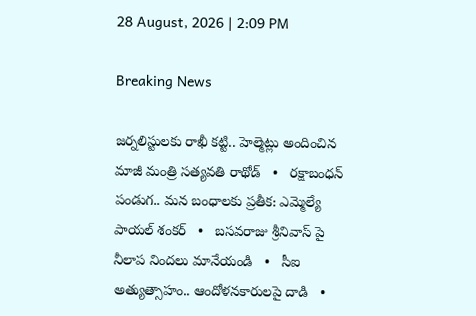28 August, 2026 | 2:09 PM

Breaking News

జర్నలిస్టులకు రాఖీ కట్టి.. హెల్మెట్లు అందించిన మాజీ మంత్రి సత్యవతి రాథోడ్   •   రక్షాబంధన్‌ పండుగ.. మన బంధాలకు ప్రతీక: ఎమ్మెల్యే పాయల్‌ శంకర్   •   బసవరాజు శ్రీనివాస్ పై నీలాప నిందలు మానేయండి   •   సీఐ అత్యుత్సాహం.. ఆందోళనకారులపై దాడి   •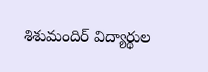శిశుమందిర్ విద్యార్థుల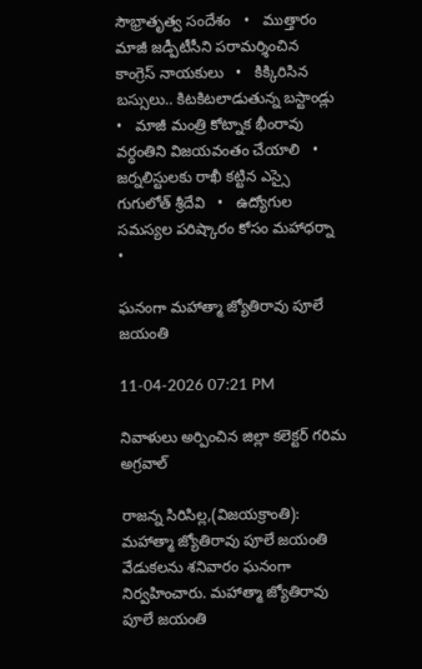సౌభ్రాతృత్వ సందేశం   •   ముత్తారం మాజీ జడ్పీటీసీని పరామర్శించిన కాంగ్రెస్ నాయకులు   •   కిక్కిరిసిన బస్సులు.. కిటకిటలాడుతున్న బస్టాండ్లు   •   మాజీ మంత్రి కోట్నాక భీంరావు వర్ధంతిని విజయవంతం చేయాలి   •   జర్నలిస్టులకు రాఖీ కట్టిన ఎస్సై గుగులోత్ శ్రీదేవి   •   ఉద్యోగుల సమస్యల పరిష్కారం కోసం మహాధర్నా   •

ఘనంగా మహాత్మా జ్యోతిరావు పూలే జయంతి

11-04-2026 07:21 PM

నివాళులు అర్పించిన జిల్లా కలెక్టర్ గరిమ అగ్రవాల్

రాజన్న సిరిసిల్ల,(విజయక్రాంతి): మహాత్మా జ్యోతిరావు పూలే జయంతి వేడుకలను శనివారం ఘనంగా నిర్వహించారు. మహాత్మా జ్యోతిరావు పూలే జయంతి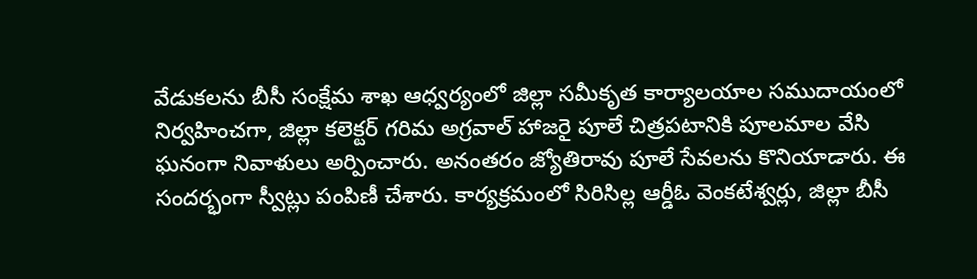వేడుకలను బీసీ సంక్షేమ శాఖ ఆధ్వర్యంలో జిల్లా సమీకృత కార్యాలయాల సముదాయంలో నిర్వహించగా, జిల్లా కలెక్టర్ గరిమ అగ్రవాల్ హాజరై పూలే చిత్రపటానికి పూలమాల వేసి ఘనంగా నివాళులు అర్పించారు. అనంతరం జ్యోతిరావు పూలే సేవలను కొనియాడారు. ఈ సందర్భంగా స్వీట్లు పంపిణీ చేశారు. కార్యక్రమంలో సిరిసిల్ల ఆర్డీఓ వెంకటేశ్వర్లు, జిల్లా బీసీ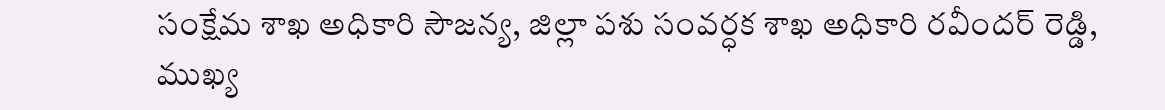సంక్షేమ శాఖ అధికారి సౌజన్య, జిల్లా పశు సంవర్ధక శాఖ అధికారి రవీందర్ రెడ్డి, ముఖ్య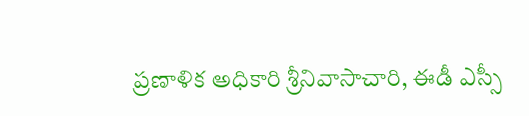ప్రణాళిక అధికారి శ్రీనివాసాచారి, ఈడీ ఎస్సీ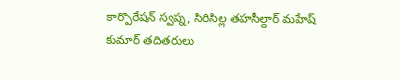కార్పొరేషన్ స్వప్న, సిరిసిల్ల తహసీల్దార్ మహేష్ కుమార్ తదితరులు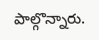పాల్గొన్నారు.